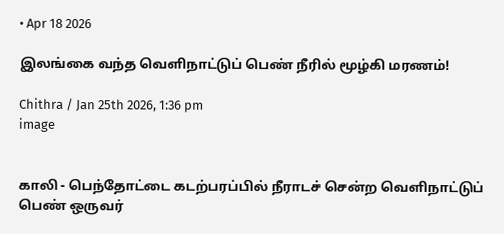• Apr 18 2026

இலங்கை வந்த வெளிநாட்டுப் பெண் நீரில் மூழ்கி மரணம்!

Chithra / Jan 25th 2026, 1:36 pm
image


காலி - பெந்தோட்டை கடற்பரப்பில் நீராடச் சென்ற வெளிநாட்டுப் பெண் ஒருவர்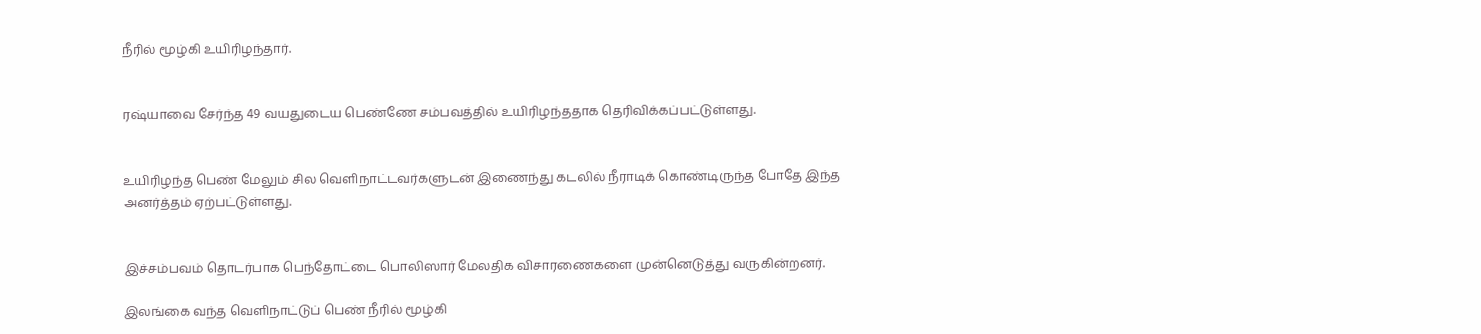நீரில் மூழ்கி உயிரிழந்தார்.


ரஷ்யாவை சேர்ந்த 49 வயதுடைய பெண்ணே சம்பவத்தில் உயிரிழந்ததாக தெரிவிக்கப்பட்டுள்ளது.


உயிரிழந்த பெண் மேலும் சில வெளிநாட்டவர்களுடன் இணைந்து கடலில் நீராடிக் கொண்டிருந்த போதே இந்த அனர்த்தம் ஏற்பட்டுள்ளது.


இச்சம்பவம் தொடர்பாக பெந்தோட்டை பொலிஸார் மேலதிக விசாரணைகளை முன்னெடுத்து வருகின்றனர்.

இலங்கை வந்த வெளிநாட்டுப் பெண் நீரில் மூழ்கி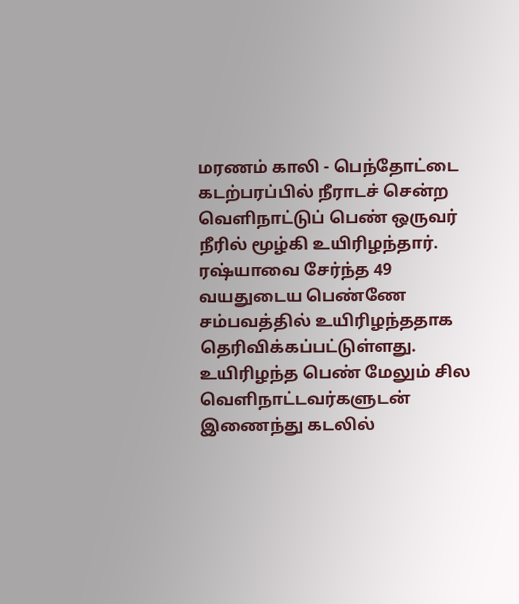மரணம் காலி - பெந்தோட்டை கடற்பரப்பில் நீராடச் சென்ற வெளிநாட்டுப் பெண் ஒருவர் நீரில் மூழ்கி உயிரிழந்தார். ரஷ்யாவை சேர்ந்த 49 வயதுடைய பெண்ணே சம்பவத்தில் உயிரிழந்ததாக தெரிவிக்கப்பட்டுள்ளது. உயிரிழந்த பெண் மேலும் சில வெளிநாட்டவர்களுடன் இணைந்து கடலில்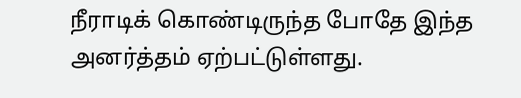நீராடிக் கொண்டிருந்த போதே இந்த அனர்த்தம் ஏற்பட்டுள்ளது.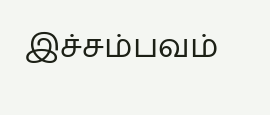இச்சம்பவம்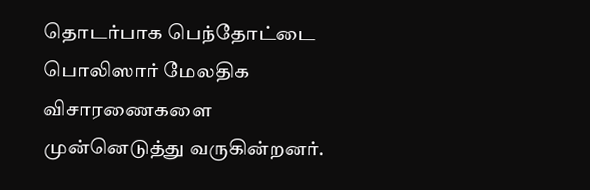தொடர்பாக பெந்தோட்டை பொலிஸார் மேலதிக விசாரணைகளை முன்னெடுத்து வருகின்றனர்.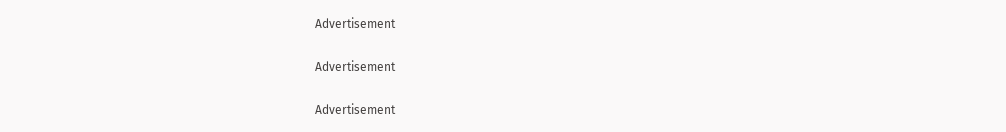Advertisement

Advertisement

Advertisement